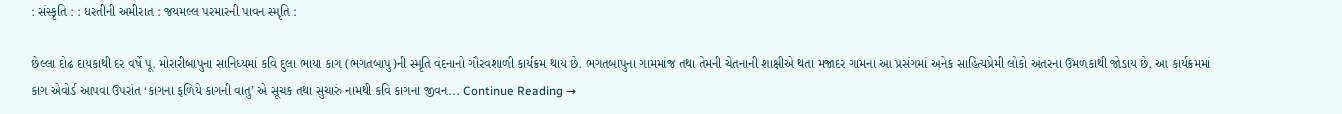: સંસ્કૃતિ : : ધરતીની અમીરાત : જયમલ્લ પરમારની પાવન સ્મૃતિ :

છેલ્લા દોઢ દાયકાથી દર વર્ષે પૂ. મોરારીબાપુના સાનિધ્યમાં કવિ દુલા ભાયા કાગ (ભગતબાપુ)ની સ્મૃતિ વંદનાનો ગૌરવશાળી કાર્યક્રમ થાય છે. ભગતબાપુના ગામમાંજ તથા તેમની ચેતનાની શાક્ષીએ થતા મજાદર ગામના આ પ્રસંગમાં અનેક સાહિત્યપ્રેમી લોકો અંતરના ઉમળકાથી જોડાય છે. આ કાર્યક્રમમાં કાગ એવોર્ડ આપવા ઉપરાંત ‘કાગના ફળિયે કાગની વાતુ’ એ સૂચક તથા સુચારું નામથી કવિ કાગના જીવન... Continue Reading →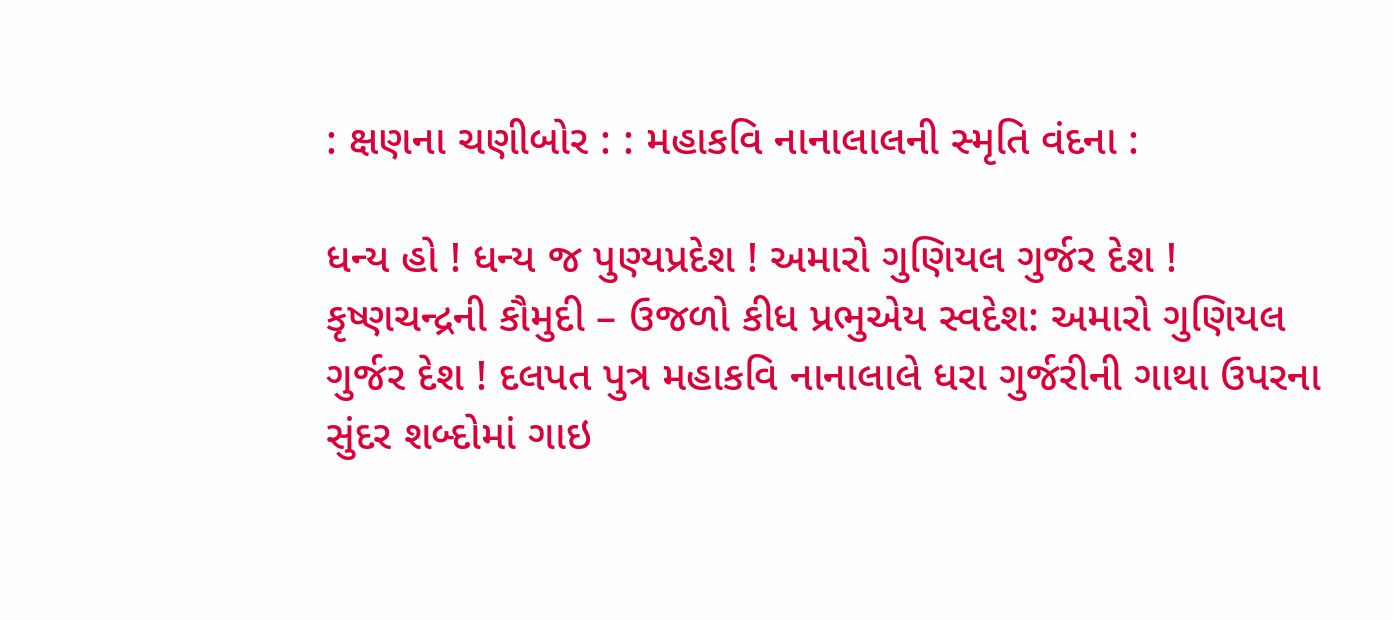: ક્ષણના ચણીબોર : : મહાકવિ નાનાલાલની સ્મૃતિ વંદના :

ધન્ય હો ! ધન્ય જ પુણ્યપ્રદેશ ! અમારો ગુણિયલ ગુર્જર દેશ ! કૃષ્ણચન્દ્રની કૌમુદી – ઉજળો કીધ પ્રભુએય સ્વદેશ: અમારો ગુણિયલ ગુર્જર દેશ ! દલપત પુત્ર મહાકવિ નાનાલાલે ધરા ગુર્જરીની ગાથા ઉપરના સુંદર શબ્દોમાં ગાઇ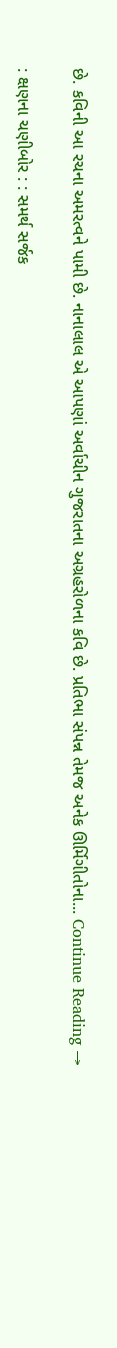છે. કવિની આ રચના અમરત્વને પામી છે. નાનાલાલ એ આપણાં અર્વાચીન ગુજરાતના અગ્રહરોળના કવિ છે. પ્રતિભા સંપન્ન તેમજ અનેક ઊર્મિગીતોના... Continue Reading →

: ક્ષણના ચણીબોર : : સમર્થ સર્જક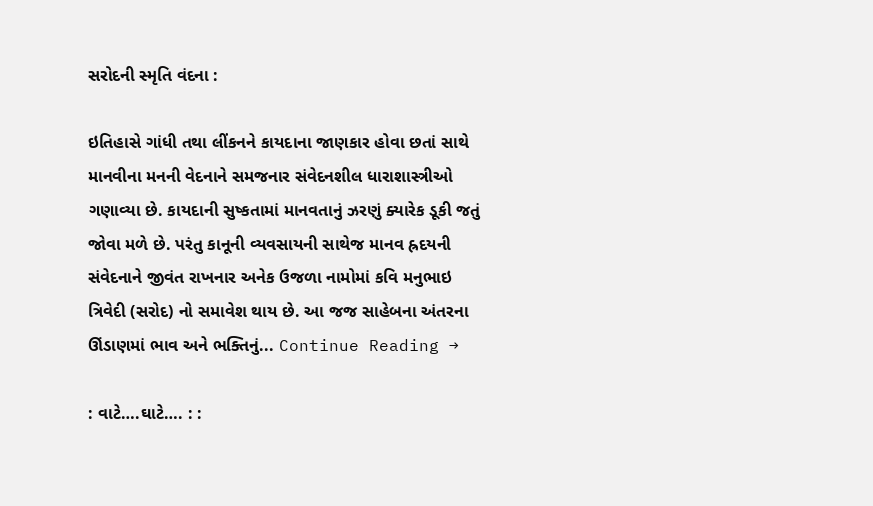સરોદની સ્મૃતિ વંદના :

ઇતિહાસે ગાંધી તથા લીંકનને કાયદાના જાણકાર હોવા છતાં સાથે માનવીના મનની વેદનાને સમજનાર સંવેદનશીલ ધારાશાસ્ત્રીઓ ગણાવ્યા છે. કાયદાની સુષ્કતામાં માનવતાનું ઝરણું ક્યારેક ડૂકી જતું જોવા મળે છે. પરંતુ કાનૂની વ્યવસાયની સાથેજ માનવ હ્રદયની સંવેદનાને જીવંત રાખનાર અનેક ઉજળા નામોમાં કવિ મનુભાઇ ત્રિવેદી (સરોદ) નો સમાવેશ થાય છે. આ જજ સાહેબના અંતરના ઊંડાણમાં ભાવ અને ભક્તિનું... Continue Reading →

: વાટે….ઘાટે…. : :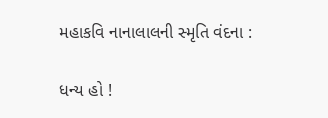મહાકવિ નાનાલાલની સ્મૃતિ વંદના :

ધન્ય હો !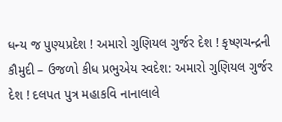ધન્ય જ પુણ્યપ્રદેશ ! અમારો ગુણિયલ ગુર્જર દેશ ! કૃષ્ણચન્દ્રની કૌમુદી – ઉજળો કીધ પ્રભુએય સ્વદેશ: અમારો ગુણિયલ ગુર્જર દેશ ! દલપત પુત્ર મહાકવિ નાનાલાલે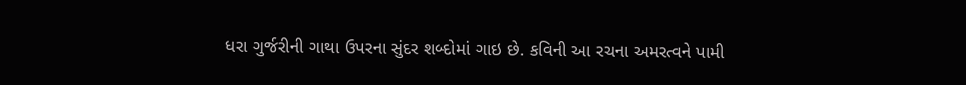ધરા ગુર્જરીની ગાથા ઉપરના સુંદર શબ્દોમાં ગાઇ છે. કવિની આ રચના અમરત્વને પામી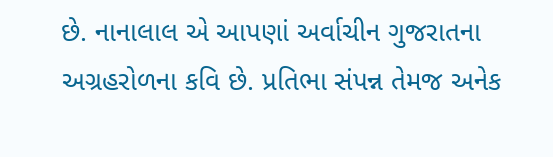છે. નાનાલાલ એ આપણાં અર્વાચીન ગુજરાતના અગ્રહરોળના કવિ છે. પ્રતિભા સંપન્ન તેમજ અનેક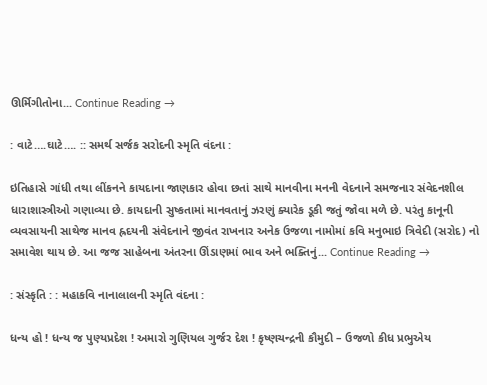ઊર્મિગીતોના... Continue Reading →

: વાટે….ઘાટે…. :: સમર્થ સર્જક સરોદની સ્મૃતિ વંદના :

ઇતિહાસે ગાંધી તથા લીંકનને કાયદાના જાણકાર હોવા છતાં સાથે માનવીના મનની વેદનાને સમજનાર સંવેદનશીલ ધારાશાસ્ત્રીઓ ગણાવ્યા છે. કાયદાની સુષ્કતામાં માનવતાનું ઝરણું ક્યારેક ડૂકી જતું જોવા મળે છે. પરંતુ કાનૂની વ્યવસાયની સાથેજ માનવ હ્રદયની સંવેદનાને જીવંત રાખનાર અનેક ઉજળા નામોમાં કવિ મનુભાઇ ત્રિવેદી (સરોદ) નો સમાવેશ થાય છે. આ જજ સાહેબના અંતરના ઊંડાણમાં ભાવ અને ભક્તિનું... Continue Reading →

: સંસ્કૃતિ : : મહાકવિ નાનાલાલની સ્મૃતિ વંદના :

ધન્ય હો ! ધન્ય જ પુણ્યપ્રદેશ ! અમારો ગુણિયલ ગુર્જર દેશ ! કૃષ્ણચન્દ્રની કૌમુદી – ઉજળો કીધ પ્રભુએય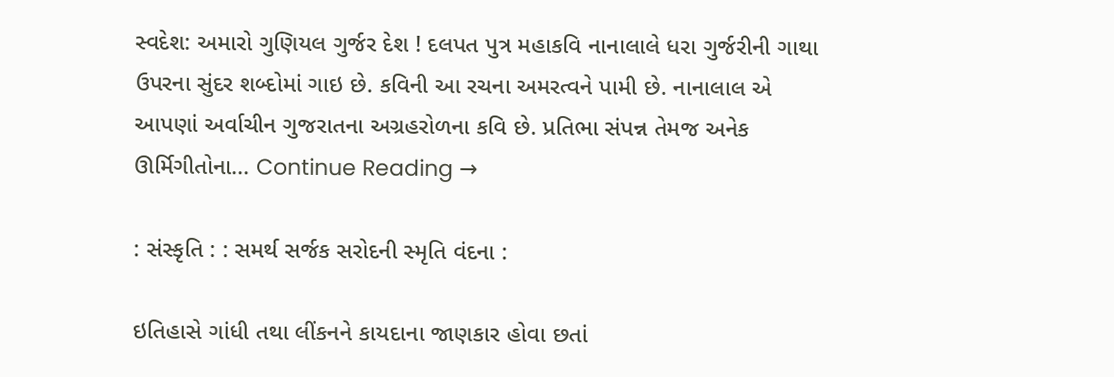સ્વદેશ: અમારો ગુણિયલ ગુર્જર દેશ ! દલપત પુત્ર મહાકવિ નાનાલાલે ધરા ગુર્જરીની ગાથા ઉપરના સુંદર શબ્દોમાં ગાઇ છે. કવિની આ રચના અમરત્વને પામી છે. નાનાલાલ એ આપણાં અર્વાચીન ગુજરાતના અગ્રહરોળના કવિ છે. પ્રતિભા સંપન્ન તેમજ અનેક ઊર્મિગીતોના... Continue Reading →

: સંસ્કૃતિ : : સમર્થ સર્જક સરોદની સ્મૃતિ વંદના :

ઇતિહાસે ગાંધી તથા લીંકનને કાયદાના જાણકાર હોવા છતાં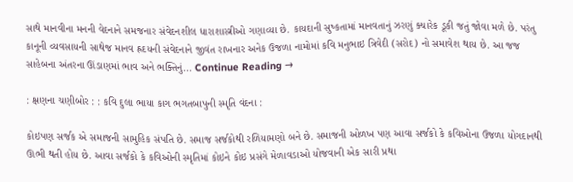સાથે માનવીના મનની વેદનાને સમજનાર સંવેદનશીલ ધારાશાસ્ત્રીઓ ગણાવ્યા છે. કાયદાની સુષ્કતામાં માનવતાનું ઝરણું ક્યારેક ડૂકી જતું જોવા મળે છે. પરંતુ કાનૂની વ્યવસાયની સાથેજ માનવ હ્રદયની સંવેદનાને જીવંત રાખનાર અનેક ઉજળા નામોમાં કવિ મનુભાઇ ત્રિવેદી (સરોદ) નો સમાવેશ થાય છે. આ જજ સાહેબના અંતરના ઊંડાણમાં ભાવ અને ભક્તિનું... Continue Reading →

: ક્ષણના ચણીબોર : : કવિ દુલા ભાયા કાગ ભગતબાપુની સ્મૃતિ વંદના :

કોઇપણ સર્જક એ સમાજની સામુહિક સંપતિ છે. સમાજ સર્જકોથી રળિયામણો બને છે. સમાજની ઓળખ પણ આવા સર્જકો કે કવિઓના ઉજળા યોગદાનથી ઊભી થતી હોય છે. આવા સર્જકો કે કવિઓની સ્મૃતિમાં કોઇને કોઇ પ્રસંગે મેળાવડાઓ યોજવાની એક સારી પ્રથા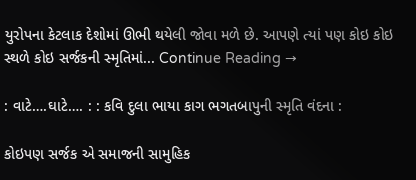યુરોપના કેટલાક દેશોમાં ઊભી થયેલી જોવા મળે છે. આપણે ત્યાં પણ કોઇ કોઇ સ્થળે કોઇ સર્જકની સ્મૃતિમાં... Continue Reading →

: વાટે….ઘાટે…. : : કવિ દુલા ભાયા કાગ ભગતબાપુની સ્મૃતિ વંદના :

કોઇપણ સર્જક એ સમાજની સામુહિક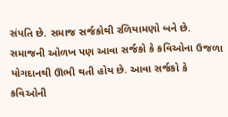સંપતિ છે. સમાજ સર્જકોથી રળિયામણો બને છે. સમાજની ઓળખ પણ આવા સર્જકો કે કવિઓના ઉજળા યોગદાનથી ઊભી થતી હોય છે. આવા સર્જકો કે કવિઓની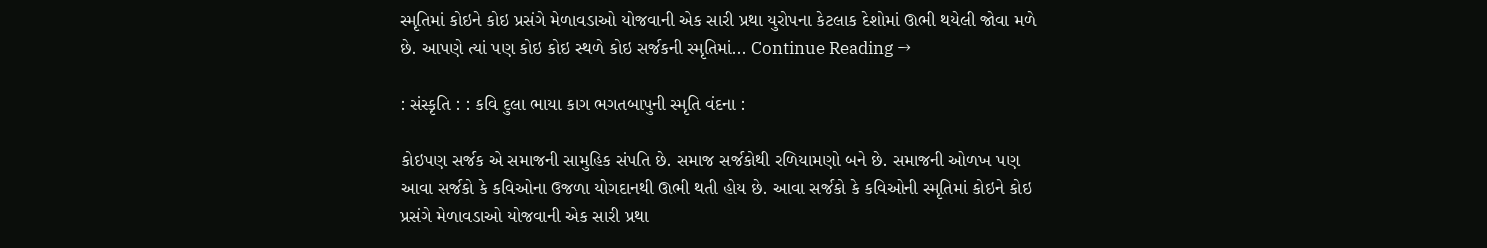સ્મૃતિમાં કોઇને કોઇ પ્રસંગે મેળાવડાઓ યોજવાની એક સારી પ્રથા યુરોપના કેટલાક દેશોમાં ઊભી થયેલી જોવા મળે છે. આપણે ત્યાં પણ કોઇ કોઇ સ્થળે કોઇ સર્જકની સ્મૃતિમાં... Continue Reading →

: સંસ્કૃતિ : : કવિ દુલા ભાયા કાગ ભગતબાપુની સ્મૃતિ વંદના :

કોઇપણ સર્જક એ સમાજની સામુહિક સંપતિ છે. સમાજ સર્જકોથી રળિયામણો બને છે. સમાજની ઓળખ પણ આવા સર્જકો કે કવિઓના ઉજળા યોગદાનથી ઊભી થતી હોય છે. આવા સર્જકો કે કવિઓની સ્મૃતિમાં કોઇને કોઇ પ્રસંગે મેળાવડાઓ યોજવાની એક સારી પ્રથા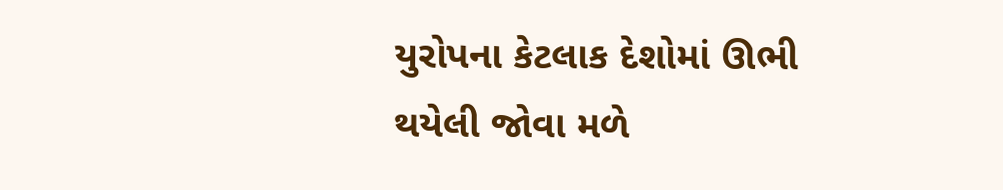યુરોપના કેટલાક દેશોમાં ઊભી થયેલી જોવા મળે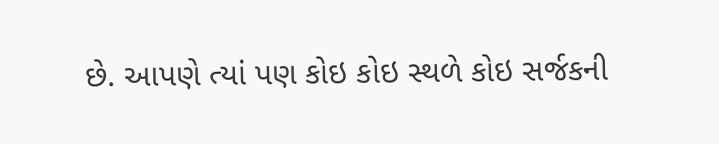છે. આપણે ત્યાં પણ કોઇ કોઇ સ્થળે કોઇ સર્જકની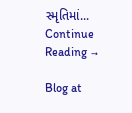સ્મૃતિમાં... Continue Reading →

Blog at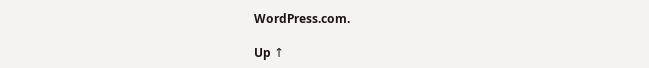WordPress.com.

Up ↑